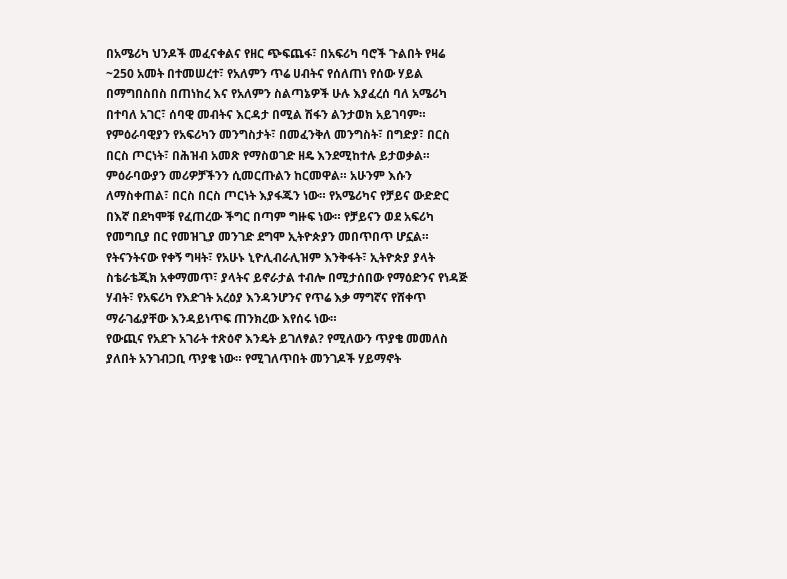በአሜሪካ ህንዶች መፈናቀልና የዘር ጭፍጨፋ፣ በአፍሪካ ባሮች ጉልበት የዛሬ ~250 አመት በተመሠረተ፣ የአለምን ጥሬ ሀብትና የሰለጠነ የሰው ሃይል በማግበስበስ በጠነከረ እና የአለምን ስልጣኔዎች ሁሉ እያፈረሰ ባለ አሜሪካ በተባለ አገር፣ ሰባዊ መብትና እርዳታ በሚል ሽፋን ልንታወክ አይገባም። የምዕራባዊያን የአፍሪካን መንግስታት፣ በመፈንቅለ መንግስት፣ በግድያ፣ በርስ በርስ ጦርነት፣ በሕዝብ አመጽ የማስወገድ ዘዴ እንደሚከተሉ ይታወቃል። ምዕራባውያን መሪዎቻችንን ሲመርጡልን ከርመዋል። አሁንም እሱን ለማስቀጠል፣ በርስ በርስ ጦርነት እያፋጁን ነው። የአሜሪካና የቻይና ውድድር በእኛ በደካሞቹ የፈጠረው ችግር በጣም ግዙፍ ነው። የቻይናን ወደ አፍሪካ የመግቢያ በር የመዝጊያ መንገድ ደግሞ ኢትዮጵያን መበጥበጥ ሆኗል። የትናንትናው የቀኝ ግዛት፣ የአሁኑ ኒዮሊብራሊዝም እንቅፋት፣ ኢትዮጵያ ያላት ስቴራቴጂክ አቀማመጥ፣ ያላትና ይኖራታል ተብሎ በሚታሰበው የማዕድንና የነዳጅ ሃብት፣ የአፍሪካ የእድገት አረዕያ እንዳንሆንና የጥሬ እቃ ማግኛና የሸቀጥ ማራገፊያቸው እንዳይነጥፍ ጠንክረው እየሰሩ ነው።
የውጪና የአደጉ አገራት ተጽዕኖ እንዴት ይገለፃል? የሚለውን ጥያቄ መመለስ ያለበት አንገብጋቢ ጥያቄ ነው። የሚገለጥበት መንገዶች ሃይማኖት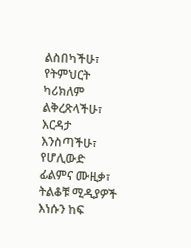ልስበካችሁ፣ የትምህርት ካሪክለም ልቅረጽላችሁ፣ እርዳታ እንስጣችሁ፣ የሆሊውድ ፊልምና ሙዚቃ፣ ትልቆቹ ሚዲያዎች እነሱን ከፍ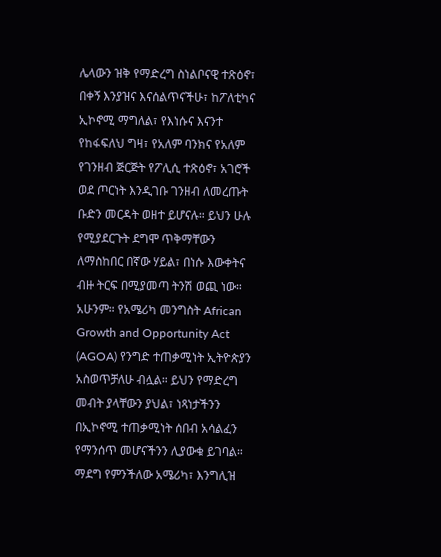ሌላውን ዝቅ የማድረግ ስነልቦናዊ ተጽዕኖ፣ በቀኝ እንያዝና እናሰልጥናችሁ፣ ከፖለቲካና ኢኮኖሚ ማግለል፣ የእነሱና እናንተ የከፋፍለህ ግዛ፣ የአለም ባንክና የአለም የገንዘብ ጅርጅት የፖሊሲ ተጽዕኖ፣ አገሮች ወደ ጦርነት እንዲገቡ ገንዘብ ለመረጡት ቡድን መርዳት ወዘተ ይሆናሉ። ይህን ሁሉ የሚያደርጉት ደግሞ ጥቅማቸውን ለማስከበር በኛው ሃይል፣ በነሱ እውቀትና ብዙ ትርፍ በሚያመጣ ትንሽ ወጪ ነው። አሁንም። የአሜሪካ መንግስት African Growth and Opportunity Act (AGOA) የንግድ ተጠቃሚነት ኢትዮጵያን አስወጥቻለሁ ብሏል። ይህን የማድረግ መብት ያላቸውን ያህል፣ ነጻነታችንን በኢኮኖሚ ተጠቃሚነት ሰበብ አሳልፈን የማንሰጥ መሆናችንን ሊያውቁ ይገባል። ማደግ የምንችለው አሜሪካ፣ እንግሊዝ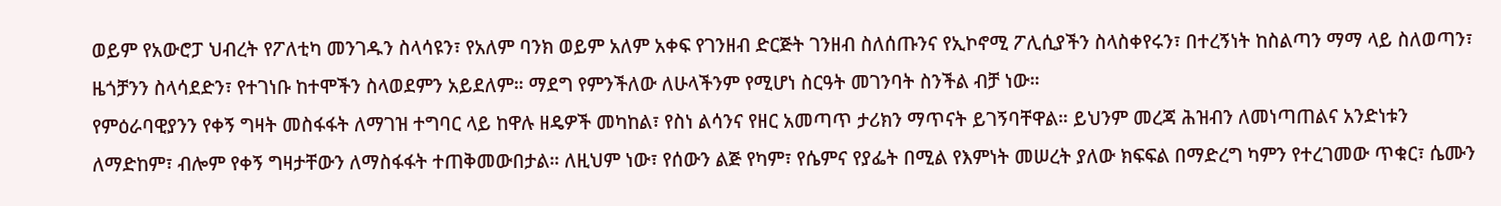ወይም የአውሮፓ ህብረት የፖለቲካ መንገዱን ስላሳዩን፣ የአለም ባንክ ወይም አለም አቀፍ የገንዘብ ድርጅት ገንዘብ ስለሰጡንና የኢኮኖሚ ፖሊሲያችን ስላስቀየሩን፣ በተረኝነት ከስልጣን ማማ ላይ ስለወጣን፣ ዜጎቻንን ስላሳደድን፣ የተገነቡ ከተሞችን ስላወደምን አይደለም። ማደግ የምንችለው ለሁላችንም የሚሆነ ስርዓት መገንባት ስንችል ብቻ ነው።
የምዕራባዊያንን የቀኝ ግዛት መስፋፋት ለማገዝ ተግባር ላይ ከዋሉ ዘዴዎች መካከል፣ የስነ ልሳንና የዘር አመጣጥ ታሪክን ማጥናት ይገኝባቸዋል። ይህንም መረጃ ሕዝብን ለመነጣጠልና አንድነቱን ለማድከም፣ ብሎም የቀኝ ግዛታቸውን ለማስፋፋት ተጠቅመውበታል። ለዚህም ነው፣ የሰውን ልጅ የካም፣ የሴምና የያፌት በሚል የእምነት መሠረት ያለው ክፍፍል በማድረግ ካምን የተረገመው ጥቁር፣ ሴሙን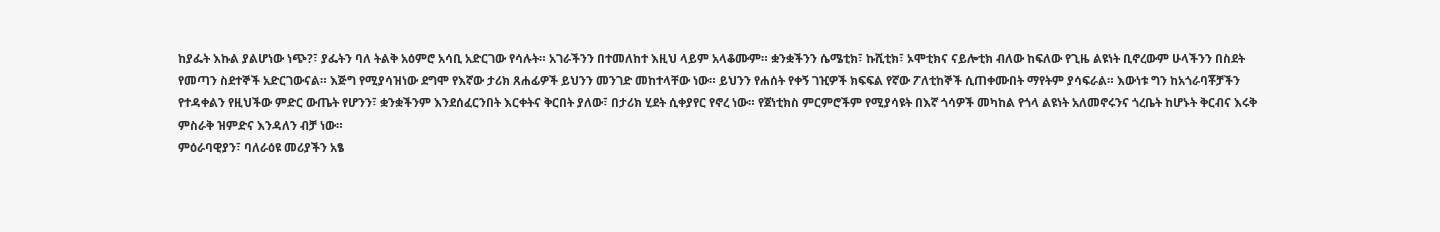ከያፌት እኩል ያልሆነው ነጭ?፣ ያፌትን ባለ ትልቅ አዕምሮ አሳቢ አድርገው የሳሉት። አገራችንን በተመለከተ እዚህ ላይም አላቆሙም። ቋንቋችንን ሴሜቲክ፣ ኩሺቲክ፣ ኦሞቲክና ናይሎቲክ ብለው ከፍለው የጊዜ ልዩነት ቢኖረውም ሁላችንን በስደት የመጣን ስደተኞች አድርገውናል። እጅግ የሚያሳዝነው ደግሞ የእኛው ታሪክ ጸሐፊዎች ይህንን መንገድ መከተላቸው ነው። ይህንን የሐሰት የቀኝ ገዢዎች ክፍፍል የኛው ፖለቲከኞች ሲጠቀሙበት ማየትም ያሳፍራል። እውነቱ ግን ከአጎራባቾቻችን የተዳቀልን የዚህችው ምድር ውጤት የሆንን፣ ቋንቋችንም እንደሰፈርንበት እርቀትና ቅርበት ያለው፣ በታሪክ ሂደት ሲቀያየር የኖረ ነው። የጀነቲክስ ምርምሮችም የሚያሳዩት በእኛ ጎሳዎች መካከል የጎላ ልዩነት አለመኖሩንና ጎረቤት ከሆኑት ቅርብና እሩቅ ምስራቅ ዝምድና እንዳለን ብቻ ነው።
ምዕራባዊያን፣ ባለራዕዩ መሪያችን አፄ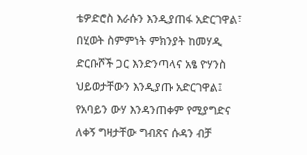ቴዎድሮስ እራሱን እንዲያጠፋ አድርገዋል፣ በሂወት ስምምነት ምክንያት ከመሃዲ ድርቡሾች ጋር እንድንጣላና አፄ ዮሃንስ ህይወታቸውን እንዲያጡ አድርገዋል፤ የአባይን ውሃ እንዳንጠቀም የሚያግድና ለቀኝ ግዛታቸው ግብጽና ሱዳን ብቻ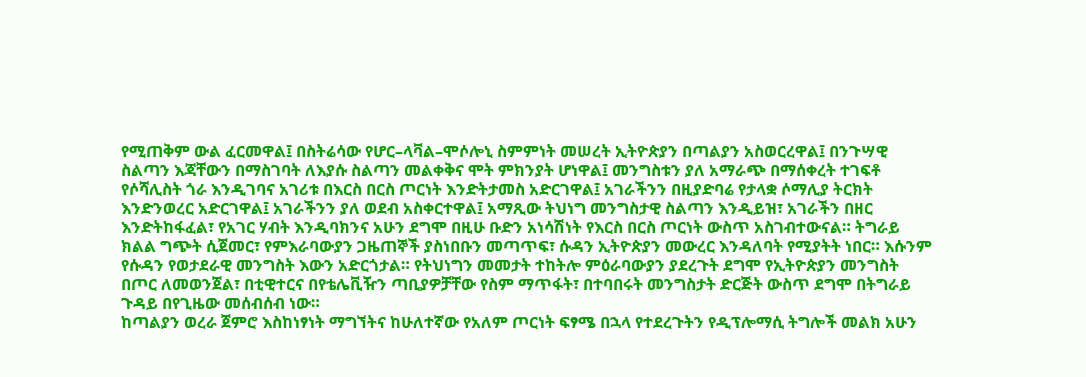የሚጠቅም ውል ፈርመዋል፤ በስትሬሳው የሆር–ላቫል–ሞሶሎኒ ስምምነት መሠረት ኢትዮጵያን በጣልያን አስወርረዋል፤ በንጉሣዊ ስልጣን እጃቸውን በማስገባት ለእያሱ ስልጣን መልቀቅና ሞት ምክንያት ሆነዋል፤ መንግስቱን ያለ አማራጭ በማሰቀረት ተገፍቶ የሶሻሊስት ጎራ እንዲገባና አገሪቱ በእርስ በርስ ጦርነት እንድትታመስ አድርገዋል፤ አገራችንን በዚያድባሬ የታላቋ ሶማሊያ ትርክት እንድንወረር አድርገዋል፤ አገራችንን ያለ ወደብ አስቀርተዋል፤ አማጺው ትህነግ መንግስታዊ ስልጣን እንዲይዝ፣ አገራችን በዘር እንድትከፋፈል፣ የአገር ሃብት እንዲባክንና አሁን ደግሞ በዚሁ ቡድን አነሳሽነት የእርስ በርስ ጦርነት ውስጥ አስገብተውናል። ትግራይ ክልል ግጭት ሲጀመር፣ የምእራባውያን ጋዜጠኞች ያስነበቡን መጣጥፍ፣ ሱዳን ኢትዮጵያን መውረር እንዳለባት የሚያትት ነበር። እሱንም የሱዳን የወታደራዊ መንግስት እውን አድርጎታል። የትህነግን መመታት ተከትሎ ምዕራባውያን ያደረጉት ደግሞ የኢትዮጵያን መንግስት በጦር ለመወንጀል፣ በቲዊተርና በየቴሌቪዥን ጣቢያዎቻቸው የስም ማጥፋት፣ በተባበሩት መንግስታት ድርጅት ውስጥ ደግሞ በትግራይ ጉዳይ በየጊዜው መሰብሰብ ነው።
ከጣልያን ወረራ ጀምሮ እስከነፃነት ማግኘትና ከሁለተኛው የአለም ጦርነት ፍፃሜ በኋላ የተደረጉትን የዲፕሎማሲ ትግሎች መልክ አሁን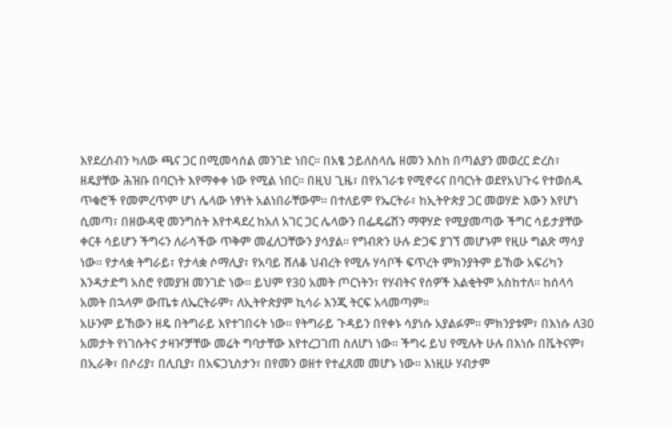እየደረሰብን ካለው ጫና ጋር በሚመሳሰል መንገድ ነበር። በአፄ ኃይለስላሴ ዘመን እስከ በጣልያን መወረር ድረስ፣
ዘዴያቸው ሕዝቡ በባርነት እየማቀቀ ነው የሚል ነበር። በዚህ ጊዜ፣ በየአገራቱ የሚኖሩና በባርነት ወደየአህጉሩ የተወሰዱ ጥቁሮች የመምረጥም ሆነ ሌላው ነፃነት አልነበራቸውም። በተለይም የኤርትራ፣ ከኢትዮጵያ ጋር መወሃድ እውን እየሆነ ሲመጣ፣ በዘውዳዊ መንግስት እየተዳደረ ከአለ አገር ጋር ሌላውን በፌዴሬሽን ማዋሃድ የሚያመጣው ችግር ሳይታያቸው ቀርቶ ሳይሆን ችግሩን ለራሳችው ጥቅም መፈለጋቸውን ያሳያል። የግብጽን ሁሉ ድጋፍ ያገኘ መሆኑም የዚሁ ግልጽ ማሳያ ነው። የታላቋ ትግራይ፣ የታላቋ ሶማሊያ፣ የአባይ ሸለቆ ህብረት የሚሉ ሃሳቦች ፍጥረት ምክንያትም ይኸው አፍሪካን እንዳታድግ አስሮ የመያዝ መንገድ ነው። ይህም የ30 አመት ጦርነትን፣ የሃብትና የሰዎች እልቂትም አስከተለ። ከሰላሳ አመት በኋላም ውጤቱ ለኤርትራም፣ ለኢትዮጵያም ኪሳራ እንጂ ትርፍ አላመጣም።
አሁንም ይኸውን ዘዴ በትግራይ እየተገበሩት ነው። የትግራይ ጉዳይን በየቀኑ ሳያነሱ አያልፉም። ምክንያቱም፣ በእነሱ ለ30 አመታት የነገሱትና ታዛዦቻቸው መሬት ግባታቸው እየተረጋገጠ ስለሆነ ነው። ችግሩ ይህ የሚሉት ሁሉ በእነሱ በቬትናም፣ በኢራቅ፣ በሶሪያ፣ በሊቢያ፣ በአፍጋኒስታን፣ በየመን ወዘተ የተፈጸመ መሆኑ ነው። እነዚሁ ሃብታም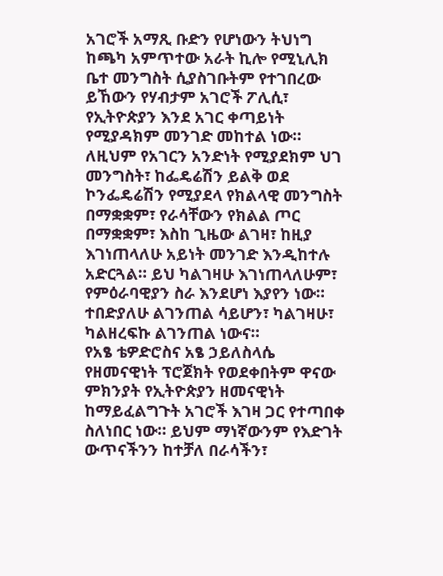አገሮች አማጺ ቡድን የሆነውን ትህነግ ከጫካ አምጥተው አራት ኪሎ የሚኒሊክ ቤተ መንግስት ሲያስገቡትም የተገበረው ይኸውን የሃብታም አገሮች ፖሊሲ፣ የኢትዮጵያን እንደ አገር ቀጣይነት የሚያዳክም መንገድ መከተል ነው። ለዚህም የአገርን አንድነት የሚያደክም ህገ መንግስት፣ ከፌዴሬሽን ይልቅ ወደ ኮንፌዴሬሽን የሚያደላ የክልላዊ መንግስት በማቋቋም፣ የራሳቸውን የክልል ጦር በማቋቋም፣ እስከ ጊዜው ልገዛ፣ ከዚያ እገነጠላለሁ አይነት መንገድ እንዲከተሉ አድርጓል። ይህ ካልገዛሁ እገነጠላለሁም፣ የምዕራባዊያን ስራ እንደሆነ እያየን ነው። ተበድያለሁ ልገንጠል ሳይሆን፣ ካልገዛሁ፣ ካልዘረፍኩ ልገንጠል ነውና።
የአፄ ቴዎድሮስና አፄ ኃይለስላሴ የዘመናዊነት ፕሮጀክት የወደቀበትም ዋናው ምክንያት የኢትዮጵያን ዘመናዊነት ከማይፈልግጉት አገሮች እገዛ ጋር የተጣበቀ ስለነበር ነው። ይህም ማነኛውንም የእድገት ውጥናችንን ከተቻለ በራሳችን፣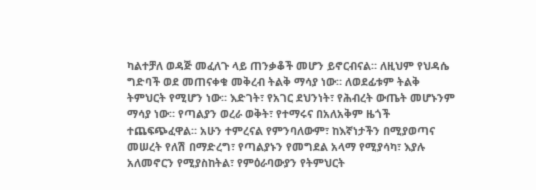ካልተቻለ ወዳጅ መፈለጉ ላይ ጠንቃቆች መሆን ይኖርብናል። ለዚህም የህዳሴ ግድባች ወደ መጠናቀቁ መቅረብ ትልቅ ማሳያ ነው። ለወደፊቱም ትልቅ ትምህርት የሚሆን ነው። እድገት፣ የአገር ደህንነት፣ የሕብረት ውጤት መሆኑንም ማሳያ ነው። የጣልያን ወረራ ወቅት፣ የተማሩና በአለአቅም ዜጎች ተጨፍጭፈዋል። አሁን ተምረናል የምንባለውም፣ ከእኛነታችን በሚያወጣና መሠረት የለሽ በማድረግ፣ የጣልያኑን የመግደል አላማ የሚያሳካ፣ እያሉ አለመኖርን የሚያስከትል፣ የምዕራባውያን የትምህርት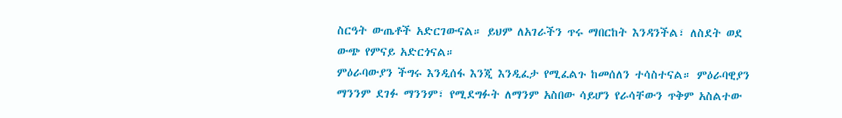ስርዓት ውጤቶች አድርገውናል። ይህም ለአገራችን ጥሩ ማበርከት እንዳንችል፣ ለስደት ወደ ውጭ የምናይ አድርጎናል።
ምዕራባውያን ችግሩ እንዲሰፋ እንጂ እንዲፈታ የሚፈልጉ ከመሰለን ተሳስተናል። ምዕራባዊያን ማንንም ደገፉ ማንንም፣ የሚደግፉት ለማንም አስበው ሳይሆን የራሳቸውን ጥቅም አስልተው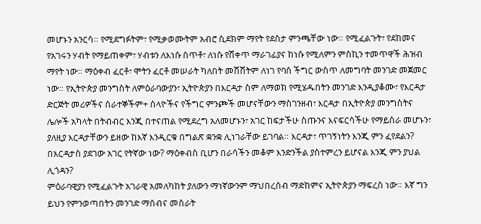መሆኑን አንርሳ። የሚደግፉትም፣ የሚቃወሙትም አብሮ ሲደክም ማየት የደስታ ምንጫቸው ነው። የሚፈልጉት፣ የደከመና የአገሩን ሃብት የማይጠቀም፣ ሃብቱን ለእነሱ ሰጥቶ፣ ለነሱ የሸቀጥ ማራገፊያና ከነሱ የሚለምን ምስኪን ተመጥዋች ሕዝብ ማየት ነው። ማዕቀብ ፈርቶ፣ ሞትን ፈርቶ መሠራት ካለበት መሸሸትም ለነገ የባሰ ችግር ውስጥ ለመግባት መንገድ መጀመር ነው። የኢትዮጵያ መንግስት ለምዕራባውያን፣ ኢትዮጵያን በእርዳታ ስም ለማወክ የሚሄዱበትን መንገድ እንዲያቆሙ፣ የእርዳታ ድርጅት መሪዎችና ሰራተኞችም+ ሰላዮችና የችግር ምንጮች መሆናቸውን ማስገንዘብ፣ እርዳታ በኢትዮጵያ መንግስትና ሌሎች አካላት በትብብር እንጂ በተናጠል የሚደረግ አለመሆኑን፣ አገር ከፍታችሁ ስጡንና እናፍርሳችሁ የማይሰራ መሆኑን፣ ያለዚያ እርዳታቸውን ይዘው ከእኛ እንዲርቁ በግልጽ ቋንቋ ሊነገራቸው ይገባል። እርዳታ፣ ጥገኝነትን እንጂ ምን ፈየደልን? በእርዳታስ ያደገው አገር የትኛው ነው? ማዕቀብስ ቢሆን በራሳችን መቆም እንድንችል ያስተምረን ይሆናል እንጂ ምን ያህል ሊጎዳን?
ምዕራባዊያን የሚፈልጉት አገራዊ አመለካከት ያለውን ማነኛውንም ማህበረሰብ ማድከምና ኢትዮጵያን ማፍረስ ነው። እኛ ግን ይህን የምንወጣበትን መንገድ ማሰብና መስራት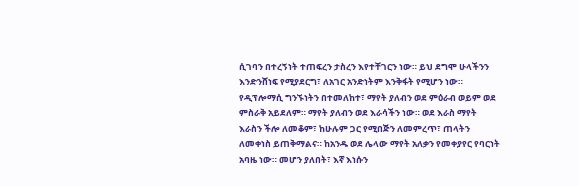ሲገባን በተረኝነት ተጠፍረን ታስረን እየተቸገርን ነው። ይህ ደግሞ ሁላችንን እንድንሸነፍ የሚያደርግ፣ ለአገር አንድነትም እንቅፋት የሚሆን ነው። የዲፕሎማሲ ግንኙነትን በተመለከተ፣ ማየት ያለብን ወደ ምዕራብ ወይም ወደ ምስራቅ አይደለም። ማየት ያለብን ወደ እራሳችን ነው። ወደ እራስ ማየት እራስን ችሎ ለመቆም፣ ከሁሉም ጋር የሚበጅን ለመምረጥ፣ ጠላትን ለመቀነስ ይጠቅማልና። ከአንዱ ወደ ሌላው ማየት አለቃን የመቀያየር የባርነት አባዜ ነው። መሆን ያለበት፣ እኛ እነሱን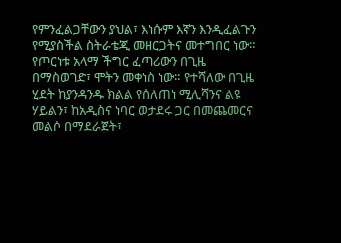የምንፈልጋቸውን ያህል፣ እነሱም እኛን እንዲፈልጉን የሚያስችል ስትራቴጂ መዘርጋትና መተግበር ነው። የጦርነቱ አላማ ችግር ፈጣሪውን በጊዜ በማስወገድ፣ ሞትን መቀነስ ነው። የተሻለው በጊዜ ሂደት ከያንዳንዱ ክልል የሰለጠነ ሚሊሻንና ልዩ ሃይልን፣ ከአዲስና ነባር ወታደሩ ጋር በመጨመርና መልሶ በማደራጀት፣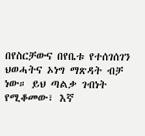በየስርቻውና በየቤቱ የተሰገሰገን ህወሓትና ኦነግ ማጽዳት ብቻ ነው። ይህ ጣልቃ ገብነት የሚቆመው፣ እኛ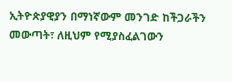ኢትዮጵያዊያን በማነኛውም መንገድ ከችጋራችን መውጣት፣ ለዚህም የሚያስፈልገውን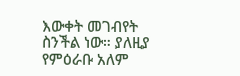እውቀት መገብየት ስንችል ነው። ያለዚያ የምዕራቡ አለም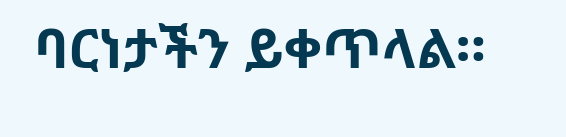ባርነታችን ይቀጥላል።